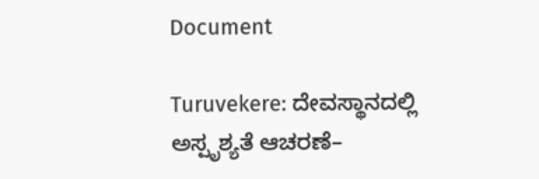Document

Turuvekere: ದೇವಸ್ಥಾನದಲ್ಲಿ ಅಸ್ಪೃಶ್ಯತೆ ಆಚರಣೆ–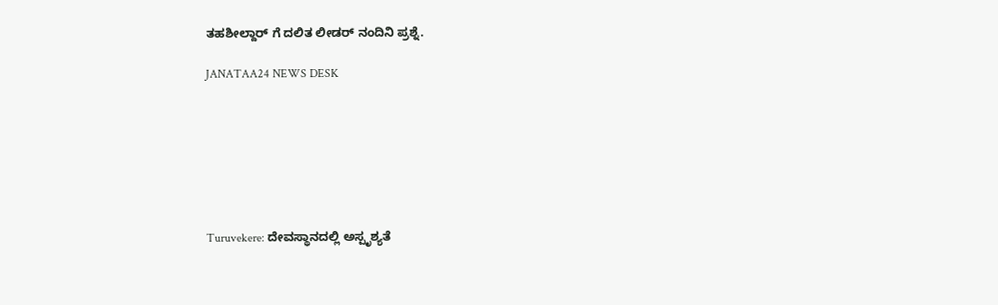ತಹಶೀಲ್ದಾರ್ ಗೆ ದಲಿತ ಲೀಡರ್ ನಂದಿನಿ ಪ್ರಶ್ನೆ.

JANATAA24 NEWS DESK







Turuvekere: ದೇವಸ್ಥಾನದಲ್ಲಿ ಅಸ್ಪೃಶ್ಯತೆ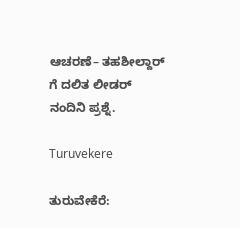ಆಚರಣೆ– ತಹಶೀಲ್ದಾರ್ ಗೆ ದಲಿತ ಲೀಡರ್ ನಂದಿನಿ ಪ್ರಶ್ನೆ.

Turuvekere

ತುರುವೇಕೆರೆ: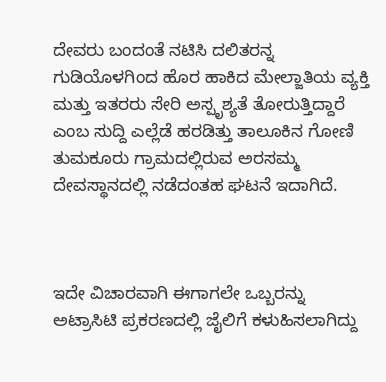ದೇವರು ಬಂದಂತೆ ನಟಿಸಿ ದಲಿತರನ್ನ ಗುಡಿಯೊಳಗಿಂದ ಹೊರ ಹಾಕಿದ ಮೇಲ್ಜಾತಿಯ ವ್ಯಕ್ತಿ ಮತ್ತು ಇತರರು ಸೇರಿ ಅಸ್ಪೃಶ್ಯತೆ ತೋರುತ್ತಿದ್ದಾರೆ ಎಂಬ ಸುದ್ದಿ ಎಲ್ಲೆಡೆ ಹರಡಿತ್ತು ತಾಲೂಕಿನ ಗೋಣಿ ತುಮಕೂರು ಗ್ರಾಮದಲ್ಲಿರುವ ಅರಸಮ್ಮ ದೇವಸ್ಥಾನದಲ್ಲಿ ನಡೆದಂತಹ ಘಟನೆ ಇದಾಗಿದೆ.



ಇದೇ ವಿಚಾರವಾಗಿ ಈಗಾಗಲೇ ಒಬ್ಬರನ್ನು ಅಟ್ರಾಸಿಟಿ ಪ್ರಕರಣದಲ್ಲಿ ಜೈಲಿಗೆ ಕಳುಹಿಸಲಾಗಿದ್ದು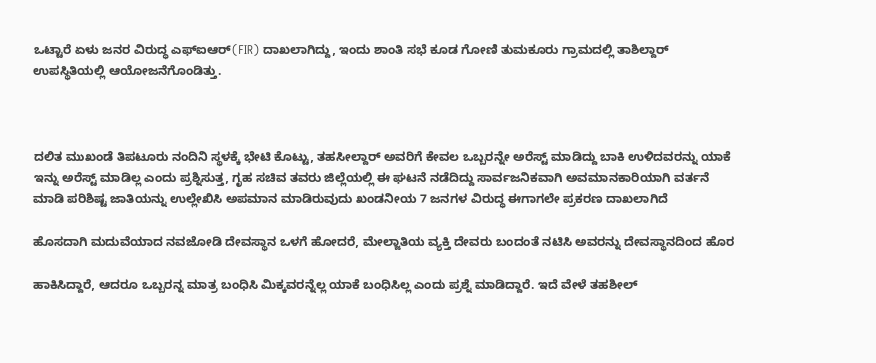ಒಟ್ಟಾರೆ ಏಳು ಜನರ ವಿರುದ್ಧ ಎಫ್ಐಆರ್(FIR) ದಾಖಲಾಗಿದ್ದು, ಇಂದು ಶಾಂತಿ ಸಭೆ ಕೂಡ ಗೋಣಿ ತುಮಕೂರು ಗ್ರಾಮದಲ್ಲಿ ತಾಶಿಲ್ದಾರ್ ಉಪಸ್ಥಿತಿಯಲ್ಲಿ ಆಯೋಜನೆಗೊಂಡಿತ್ತು.



ದಲಿತ ಮುಖಂಡೆ ತಿಪಟೂರು ನಂದಿನಿ ಸ್ಥಳಕ್ಕೆ ಭೇಟಿ ಕೊಟ್ಟು, ತಹಸೀಲ್ದಾರ್ ಅವರಿಗೆ ಕೇವಲ ಒಬ್ಬರನ್ನೇ ಅರೆಸ್ಟ್ ಮಾಡಿದ್ದು ಬಾಕಿ ಉಳಿದವರನ್ನು ಯಾಕೆ ಇನ್ನು ಅರೆಸ್ಟ್ ಮಾಡಿಲ್ಲ ಎಂದು ಪ್ರಶ್ನಿಸುತ್ತ, ಗೃಹ ಸಚಿವ ತವರು ಜಿಲ್ಲೆಯಲ್ಲಿ ಈ ಘಟನೆ ನಡೆದಿದ್ದು ಸಾರ್ವಜನಿಕವಾಗಿ ಅವಮಾನಕಾರಿಯಾಗಿ ವರ್ತನೆ ಮಾಡಿ ಪರಿಶಿಷ್ಟ ಜಾತಿಯನ್ನು ಉಲ್ಲೇಖಿಸಿ ಅಪಮಾನ ಮಾಡಿರುವುದು ಖಂಡನೀಯ 7 ಜನಗಳ ವಿರುದ್ಧ ಈಗಾಗಲೇ ಪ್ರಕರಣ ದಾಖಲಾಗಿದೆ

ಹೊಸದಾಗಿ ಮದುವೆಯಾದ ನವಜೋಡಿ ದೇವಸ್ಥಾನ ಒಳಗೆ ಹೋದರೆ, ಮೇಲ್ಜಾತಿಯ ವ್ಯಕ್ತಿ ದೇವರು ಬಂದಂತೆ ನಟಿಸಿ ಅವರನ್ನು ದೇವಸ್ಥಾನದಿಂದ ಹೊರ

ಹಾಕಿಸಿದ್ದಾರೆ, ಆದರೂ ಒಬ್ಬರನ್ನ ಮಾತ್ರ ಬಂಧಿಸಿ ಮಿಕ್ಕವರನ್ನೆಲ್ಲ ಯಾಕೆ ಬಂಧಿಸಿಲ್ಲ ಎಂದು ಪ್ರಶ್ನೆ ಮಾಡಿದ್ದಾರೆ. ಇದೆ ವೇಳೆ ತಹಶೀಲ್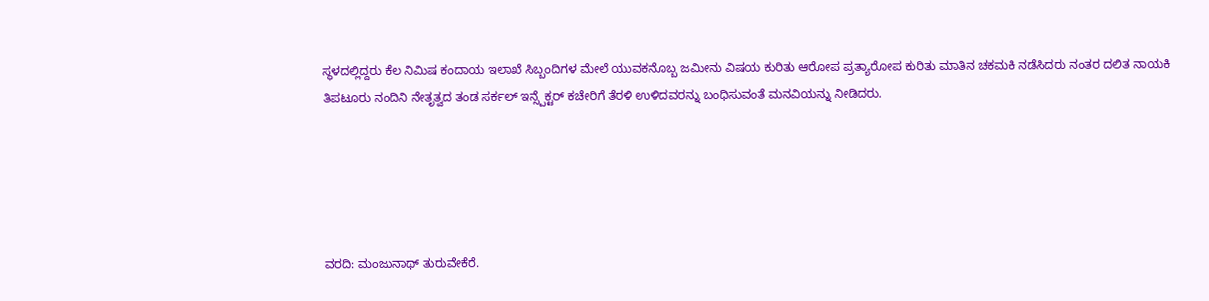ಸ್ಥಳದಲ್ಲಿದ್ದರು ಕೆಲ ನಿಮಿಷ ಕಂದಾಯ ಇಲಾಖೆ ಸಿಬ್ಬಂದಿಗಳ ಮೇಲೆ ಯುವಕನೊಬ್ಬ ಜಮೀನು ವಿಷಯ ಕುರಿತು ಆರೋಪ ಪ್ರತ್ಯಾರೋಪ ಕುರಿತು ಮಾತಿನ ಚಕಮಕಿ ನಡೆಸಿದರು ನಂತರ ದಲಿತ ನಾಯಕಿ ತಿಪಟೂರು ನಂದಿನಿ ನೇತೃತ್ವದ ತಂಡ ಸರ್ಕಲ್ ಇನ್ಸ್ಪೆಕ್ಟರ್ ಕಚೇರಿಗೆ ತೆರಳಿ ಉಳಿದವರನ್ನು ಬಂಧಿಸುವಂತೆ ಮನವಿಯನ್ನು ನೀಡಿದರು.





ವರದಿ: ಮಂಜುನಾಥ್ ತುರುವೇಕೆರೆ.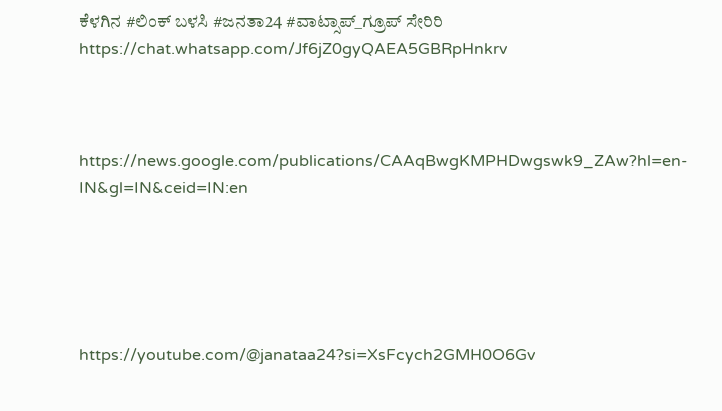ಕೆಳಗಿನ #ಲಿಂಕ್ ಬಳಸಿ #ಜನತಾ24 #ವಾಟ್ಸಾಪ್_ಗ್ರೂಪ್ ಸೇರಿರಿ https://chat.whatsapp.com/Jf6jZ0gyQAEA5GBRpHnkrv



https://news.google.com/publications/CAAqBwgKMPHDwgswk9_ZAw?hl=en-IN&gl=IN&ceid=IN:en





https://youtube.com/@janataa24?si=XsFcych2GMH0O6Gv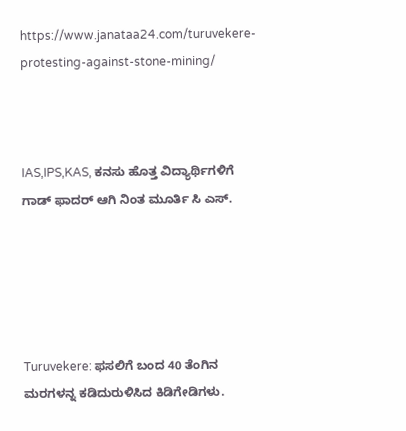https://www.janataa24.com/turuvekere-protesting-against-stone-mining/



IAS,IPS,KAS, ಕನಸು ಹೊತ್ತ ವಿದ್ಯಾರ್ಥಿಗಳಿಗೆ ಗಾಡ್ ಫಾದರ್ ಆಗಿ ನಿಂತ ಮೂರ್ತಿ ಸಿ ಎಸ್.





Turuvekere: ಫಸಲಿಗೆ ಬಂದ 40 ತೆಂಗಿನ ಮರಗಳನ್ನ ಕಡಿದುರುಳಿಸಿದ ಕಿಡಿಗೇಡಿಗಳು.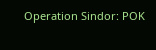Operation Sindor: POK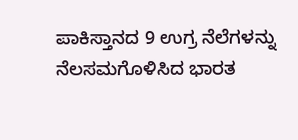ಪಾಕಿಸ್ತಾನದ 9 ಉಗ್ರ ನೆಲೆಗಳನ್ನು ನೆಲಸಮಗೊಳಿಸಿದ ಭಾರತ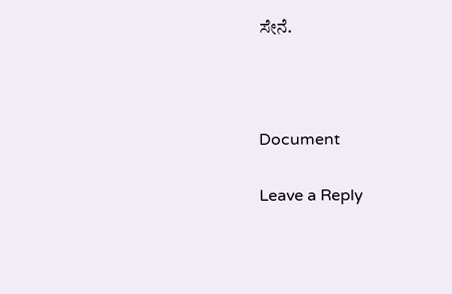ಸೇನೆ.



Document

Leave a Reply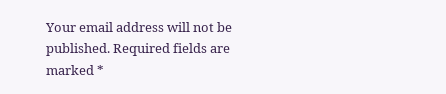Your email address will not be published. Required fields are marked *